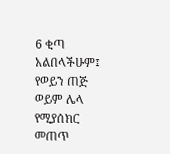6 ቂጣ አልበላችሁም፤ የወይን ጠጅ ወይም ሌላ የሚያሰክር መጠጥ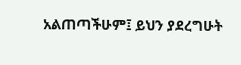አልጠጣችሁም፤ ይህን ያደረግሁት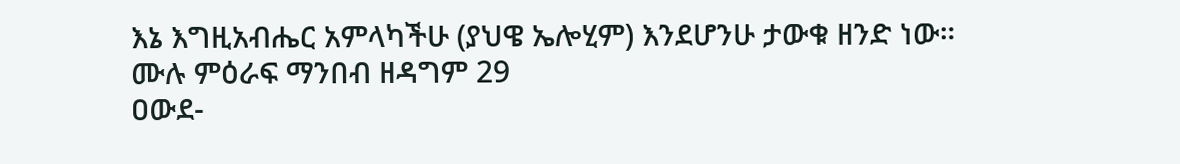እኔ እግዚአብሔር አምላካችሁ (ያህዌ ኤሎሂም) እንደሆንሁ ታውቁ ዘንድ ነው።
ሙሉ ምዕራፍ ማንበብ ዘዳግም 29
ዐውደ-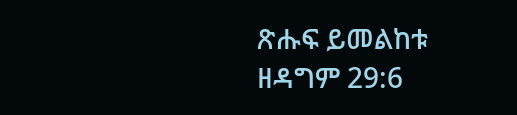ጽሑፍ ይመልከቱ ዘዳግም 29:6